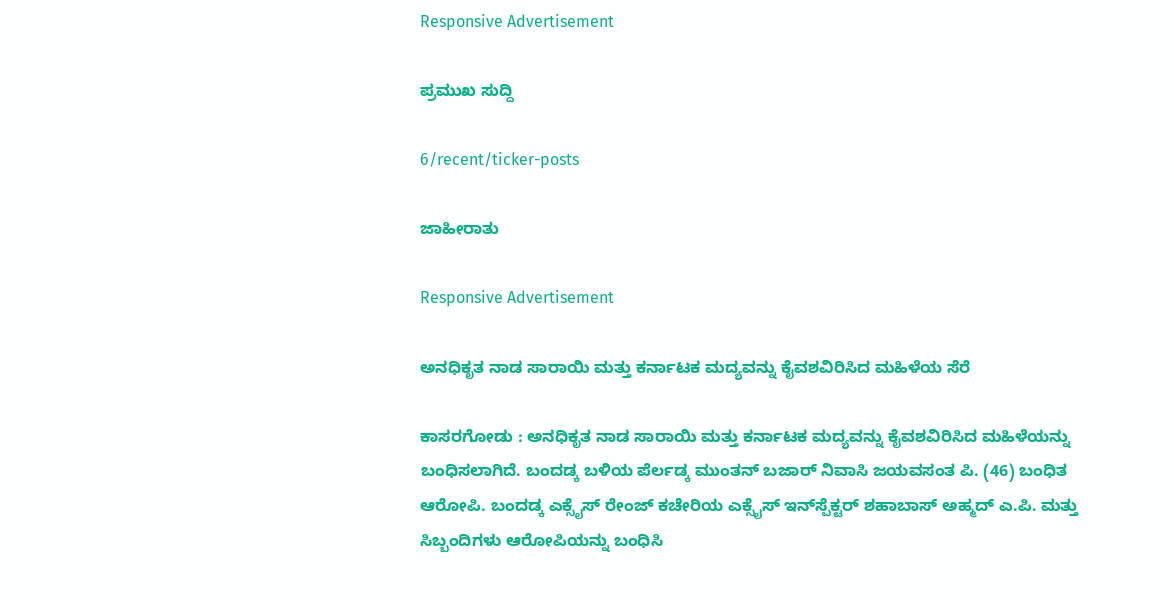Responsive Advertisement

ಪ್ರಮುಖ ಸುದ್ದಿ

6/recent/ticker-posts

ಜಾಹೀರಾತು

Responsive Advertisement

ಅನಧಿಕೃತ ನಾಡ ಸಾರಾಯಿ ಮತ್ತು ಕರ್ನಾಟಕ ಮದ್ಯವನ್ನು ಕೈವಶವಿರಿಸಿದ ಮಹಿಳೆಯ ಸೆರೆ

ಕಾಸರಗೋಡು : ಅನಧಿಕೃತ ನಾಡ ಸಾರಾಯಿ ಮತ್ತು ಕರ್ನಾಟಕ ಮದ್ಯವನ್ನು ಕೈವಶವಿರಿಸಿದ ಮಹಿಳೆಯನ್ನು ಬಂಧಿಸಲಾಗಿದೆ. ಬಂದಡ್ಕ ಬಳಿಯ ಪೆರ್ಲಡ್ಕ ಮುಂತನ್ ಬಜಾರ್ ನಿವಾಸಿ ಜಯವಸಂತ ಪಿ. (46) ಬಂಧಿತ ಆರೋಪಿ. ಬಂದಡ್ಕ ಎಕ್ಸೈಸ್ ರೇಂಜ್ ಕಚೇರಿಯ ಎಕ್ಸೈಸ್ ಇನ್‌ಸ್ಪೆಕ್ಟರ್ ಶಹಾಬಾಸ್ ಅಹ್ಮದ್ ಎ.ಪಿ. ಮತ್ತು ಸಿಬ್ಬಂದಿಗಳು ಆರೋಪಿಯನ್ನು ಬಂಧಿಸಿ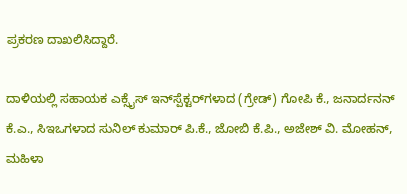ಪ್ರಕರಣ ದಾಖಲಿಸಿದ್ದಾರೆ.

ದಾಳಿಯಲ್ಲಿ ಸಹಾಯಕ ಎಕ್ಸೈಸ್ ಇನ್‌ಸ್ಪೆಕ್ಟರ್‌ಗಳಾದ (ಗ್ರೇಡ್) ಗೋಪಿ ಕೆ., ಜನಾರ್ದನನ್ ಕೆ.ಎ., ಸಿಇಒಗಳಾದ ಸುನಿಲ್ ಕುಮಾರ್ ಪಿ.ಕೆ., ಜೋಬಿ ಕೆ.ಪಿ., ಅಜೇಶ್ ವಿ. ಮೋಹನ್, ಮಹಿಳಾ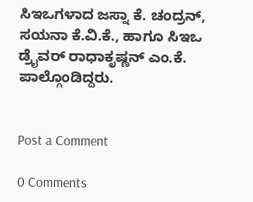ಸಿಇಒಗಳಾದ ಜಸ್ನಾ ಕೆ. ಚಂದ್ರನ್, ಸಯನಾ ಕೆ.ವಿ.ಕೆ., ಹಾಗೂ ಸಿಇಒ ಡ್ರೈವರ್ ರಾಧಾಕೃಷ್ಣನ್ ಎಂ.ಕೆ. ಪಾಲ್ಗೊಂಡಿದ್ದರು.


Post a Comment

0 Comments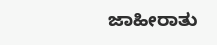ಜಾಹೀರಾತು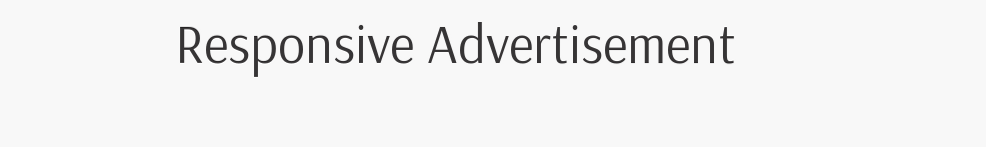Responsive Advertisement